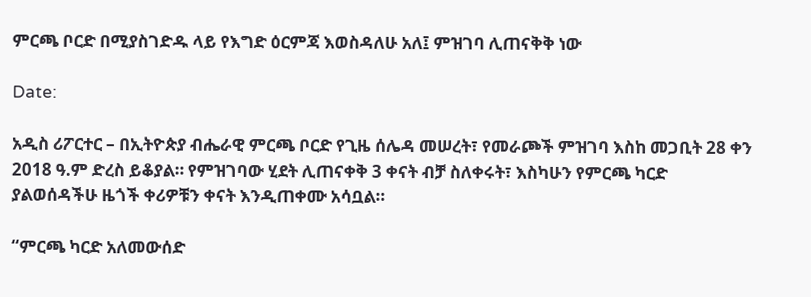ምርጫ ቦርድ በሚያስገድዱ ላይ የእግድ ዕርምጃ እወስዳለሁ አለ፤ ምዝገባ ሊጠናቅቅ ነው

Date:

አዲስ ሪፖርተር – በኢትዮጵያ ብሔራዊ ምርጫ ቦርድ የጊዜ ሰሌዳ መሠረት፣ የመራጮች ምዝገባ እስከ መጋቢት 28 ቀን 2018 ዓ.ም ድረስ ይቆያል። የምዝገባው ሂደት ሊጠናቀቅ 3 ቀናት ብቻ ስለቀሩት፣ እስካሁን የምርጫ ካርድ ያልወሰዳችሁ ዜጎች ቀሪዎቹን ቀናት እንዲጠቀሙ አሳቧል።

“ምርጫ ካርድ አለመውሰድ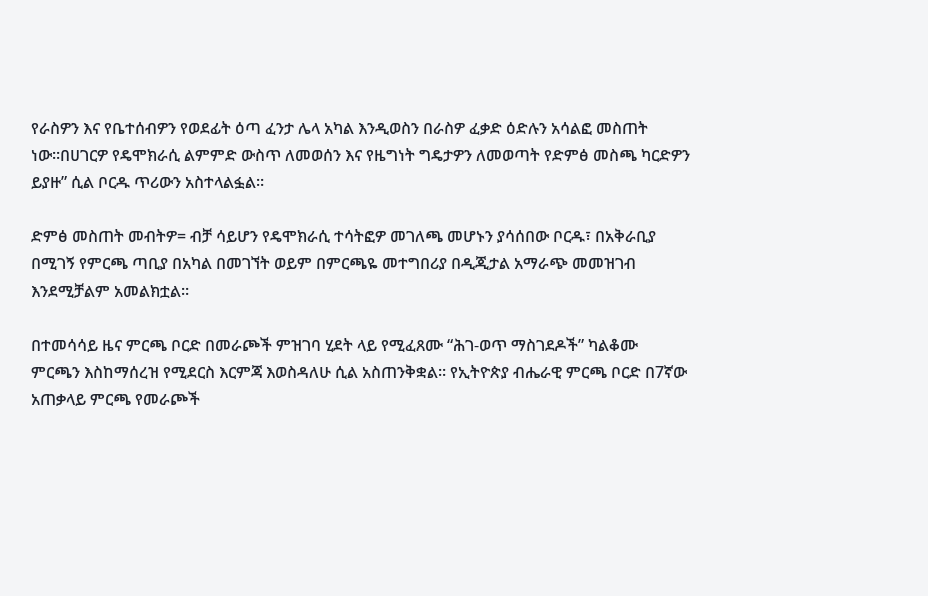የራስዎን እና የቤተሰብዎን የወደፊት ዕጣ ፈንታ ሌላ አካል እንዲወስን በራስዎ ፈቃድ ዕድሉን አሳልፎ መስጠት ነው።በሀገርዎ የዴሞክራሲ ልምምድ ውስጥ ለመወሰን እና የዜግነት ግዴታዎን ለመወጣት የድምፅ መስጫ ካርድዎን ይያዙ” ሲል ቦርዱ ጥሪውን አስተላልፏል።

ድምፅ መስጠት መብትዎ= ብቻ ሳይሆን የዴሞክራሲ ተሳትፎዎ መገለጫ መሆኑን ያሳሰበው ቦርዱ፣ በአቅራቢያ በሚገኝ የምርጫ ጣቢያ በአካል በመገኘት ወይም በምርጫዬ መተግበሪያ በዲጂታል አማራጭ መመዝገብ እንደሚቻልም አመልክቷል።

በተመሳሳይ ዜና ምርጫ ቦርድ በመራጮች ምዝገባ ሂደት ላይ የሚፈጸሙ “ሕገ-ወጥ ማስገደዶች” ካልቆሙ ምርጫን እስከማሰረዝ የሚደርስ እርምጃ እወስዳለሁ ሲል አስጠንቅቋል። የኢትዮጵያ ብሔራዊ ምርጫ ቦርድ በ7ኛው አጠቃላይ ምርጫ የመራጮች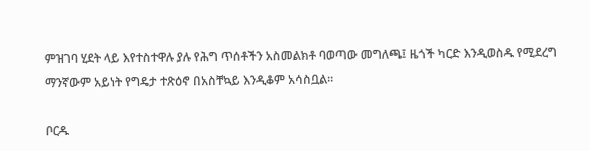ምዝገባ ሂደት ላይ እየተስተዋሉ ያሉ የሕግ ጥሰቶችን አስመልክቶ ባወጣው መግለጫ፤ ዜጎች ካርድ እንዲወስዱ የሚደረግ ማንኛውም አይነት የግዴታ ተጽዕኖ በአስቸኳይ እንዲቆም አሳስቧል።

ቦርዱ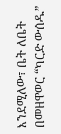እንደሚለው፣ ቤት ለቤት በመዘዋወር “ካርድ ውሰዱ”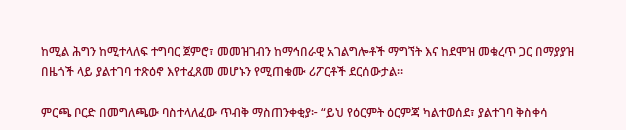ከሚል ሕግን ከሚተላለፍ ተግባር ጀምሮ፣ መመዝገብን ከማኅበራዊ አገልግሎቶች ማግኘት እና ከደሞዝ መቁረጥ ጋር በማያያዝ በዜጎች ላይ ያልተገባ ተጽዕኖ እየተፈጸመ መሆኑን የሚጠቁሙ ሪፖርቶች ደርሰውታል።

ምርጫ ቦርድ በመግለጫው ባስተላለፈው ጥብቅ ማስጠንቀቂያ፦ “ይህ የዕርምት ዕርምጃ ካልተወሰደ፣ ያልተገባ ቅስቀሳ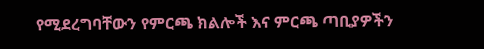የሚደረግባቸውን የምርጫ ክልሎች እና ምርጫ ጣቢያዎችን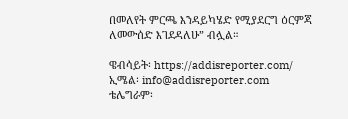በመለየት ምርጫ እንዳይካሄድ የሚያደርግ ዕርምጃ ለመውሰድ እገደዳለሁ” ብሏል።

ዌብሳይት፡ https://addisreporter.com/
ኢሜል፡ info@addisreporter.com
ቴሌግራም፡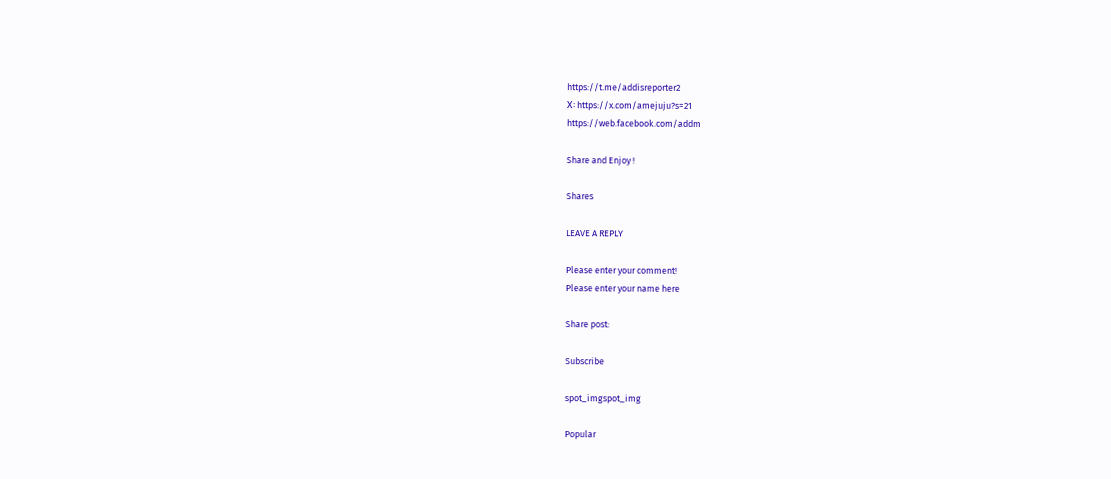https://t.me/addisreporter2
X፡ https://x.com/amejuju?s=21
https://web.facebook.com/addm

Share and Enjoy !

Shares

LEAVE A REPLY

Please enter your comment!
Please enter your name here

Share post:

Subscribe

spot_imgspot_img

Popular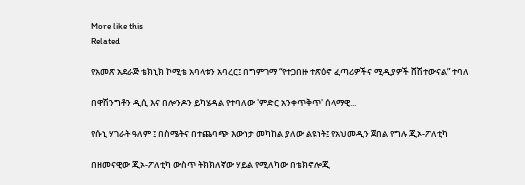More like this
Related

የአመጽ አደራጅ ቴክኒክ ኮሚቴ አባላቱን አባረር፤ በግምገማ “የተጋበዙ ተጽዕኖ ፈጣሪዎችና ሚዲያዎች ሸሽተውናል” ተባለ

በዋሽንግቶን ዲሲ እና በሎንዶን ይካሄዳል የተባለው 'ምድር አንቀጥቅጥ' ሰላማዊ...

የሱኒ ሃገራት ዓለም ፤ በስሜትና በተጨባጭ እውነታ መካከል ያለው ልዩነት፤ የአህመዲን ጀበል የግሉ ጂኦ-ፖለቲካ

በዘመናዊው ጂኦ-ፖለቲካ ውስጥ ትክክለኛው ሃይል የሚለካው በቴክኖሎጂ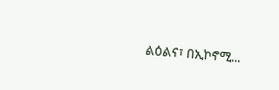ልዕልና፣ በኢኮኖሚ...